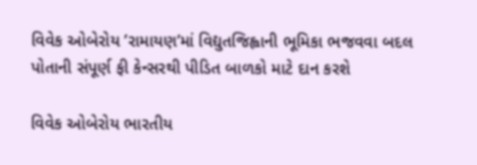વિવેક ઓબેરોય ’રામાયણ’માં વિદ્યુતજિહ્વાની ભૂમિકા ભજવવા બદલ પોતાની સંપૂર્ણ ફી કેન્સરથી પીડિત બાળકો માટે દાન કરશે

વિવેક ઓબેરોય ભારતીય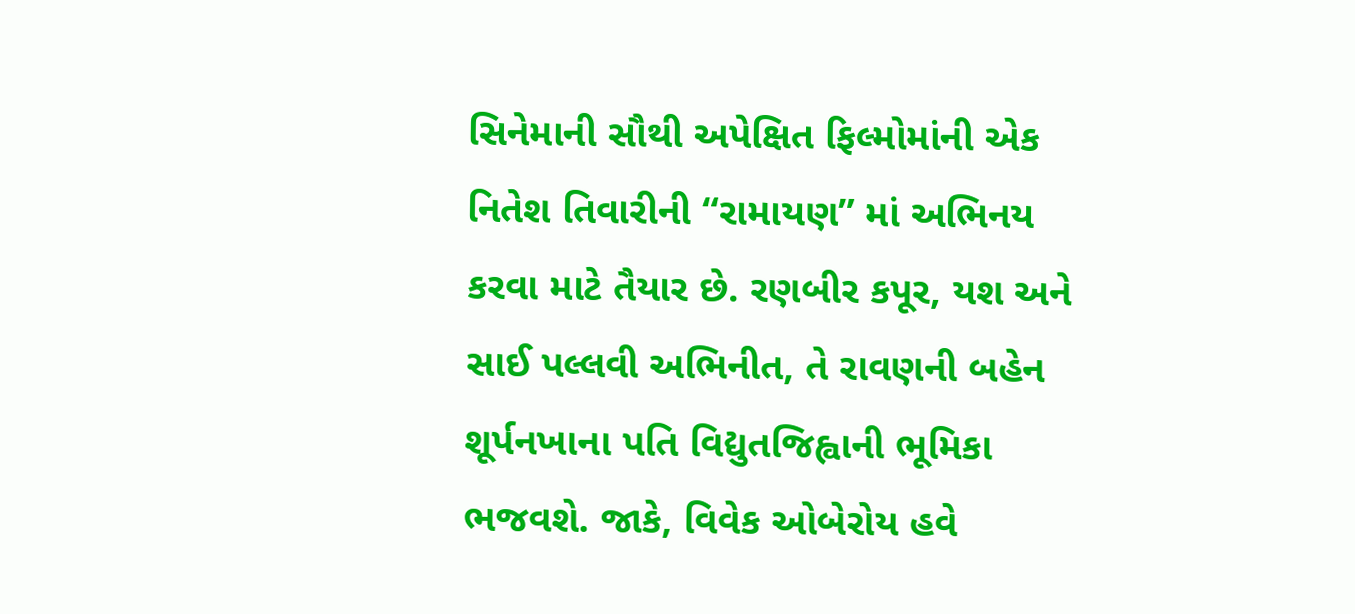સિનેમાની સૌથી અપેક્ષિત ફિલ્મોમાંની એક નિતેશ તિવારીની “રામાયણ” માં અભિનય કરવા માટે તૈયાર છે. રણબીર કપૂર, યશ અને સાઈ પલ્લવી અભિનીત, તે રાવણની બહેન શૂર્પનખાના પતિ વિદ્યુતજિહ્વાની ભૂમિકા ભજવશે. જાકે, વિવેક ઓબેરોય હવે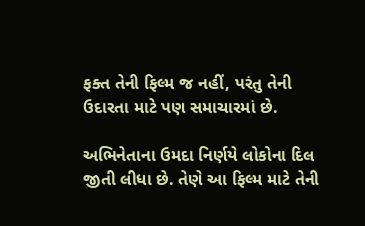ફક્ત તેની ફિલ્મ જ નહીં, પરંતુ તેની ઉદારતા માટે પણ સમાચારમાં છે.

અભિનેતાના ઉમદા નિર્ણયે લોકોના દિલ જીતી લીધા છે. તેણે આ ફિલ્મ માટે તેની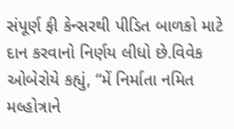સંપૂર્ણ ફી કેન્સરથી પીડિત બાળકો માટે દાન કરવાનો નિર્ણય લીધો છે.વિવેક ઓબેરોયે કહ્યું, “મેં નિર્માતા નમિત મલ્હોત્રાને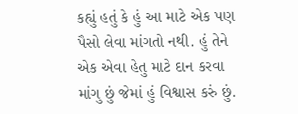કહ્યું હતું કે હું આ માટે એક પણ પૈસો લેવા માંગતો નથી. હું તેને એક એવા હેતુ માટે દાન કરવા માંગુ છું જેમાં હું વિશ્વાસ કરું છું.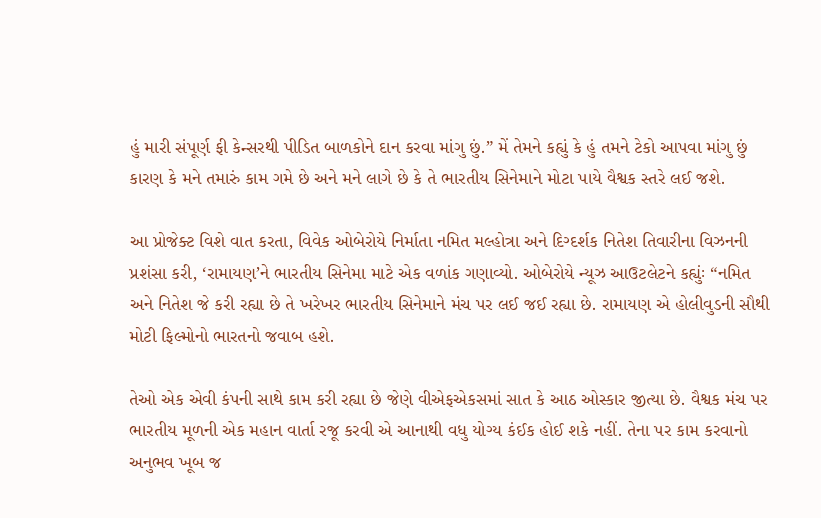હું મારી સંપૂર્ણ ફી કેન્સરથી પીડિત બાળકોને દાન કરવા માંગુ છું.” મેં તેમને કહ્યું કે હું તમને ટેકો આપવા માંગુ છું કારણ કે મને તમારું કામ ગમે છે અને મને લાગે છે કે તે ભારતીય સિનેમાને મોટા પાયે વૈશ્વક સ્તરે લઈ જશે.

આ પ્રોજેક્ટ વિશે વાત કરતા, વિવેક ઓબેરોયે નિર્માતા નમિત મલ્હોત્રા અને દિગ્દર્શક નિતેશ તિવારીના વિઝનની પ્રશંસા કરી, ‘રામાયણ’ને ભારતીય સિનેમા માટે એક વળાંક ગણાવ્યો. ઓબેરોયે ન્યૂઝ આઉટલેટને કહ્યુંઃ “નમિત અને નિતેશ જે કરી રહ્યા છે તે ખરેખર ભારતીય સિનેમાને મંચ પર લઈ જઈ રહ્યા છે. રામાયણ એ હોલીવુડની સૌથી મોટી ફિલ્મોનો ભારતનો જવાબ હશે.

તેઓ એક એવી કંપની સાથે કામ કરી રહ્યા છે જેણે વીએફએકસમાં સાત કે આઠ ઓસ્કાર જીત્યા છે. વૈશ્વક મંચ પર ભારતીય મૂળની એક મહાન વાર્તા રજૂ કરવી એ આનાથી વધુ યોગ્ય કંઈક હોઈ શકે નહીં. તેના પર કામ કરવાનો અનુભવ ખૂબ જ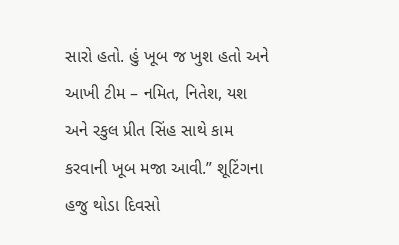સારો હતો. હું ખૂબ જ ખુશ હતો અને આખી ટીમ – નમિત, નિતેશ, યશ અને રકુલ પ્રીત સિંહ સાથે કામ કરવાની ખૂબ મજા આવી.” શૂટિંગના હજુ થોડા દિવસો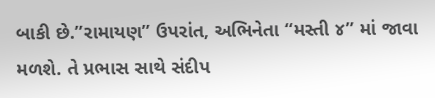બાકી છે.”રામાયણ” ઉપરાંત, અભિનેતા “મસ્તી ૪” માં જાવા મળશે. તે પ્રભાસ સાથે સંદીપ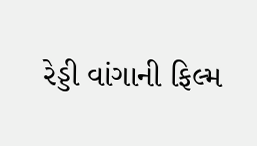રેડ્ડી વાંગાની ફિલ્મ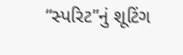“સ્પરિટ”નું શૂટિંગ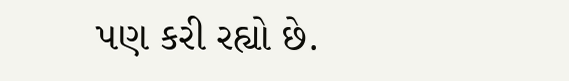પણ કરી રહ્યો છે.